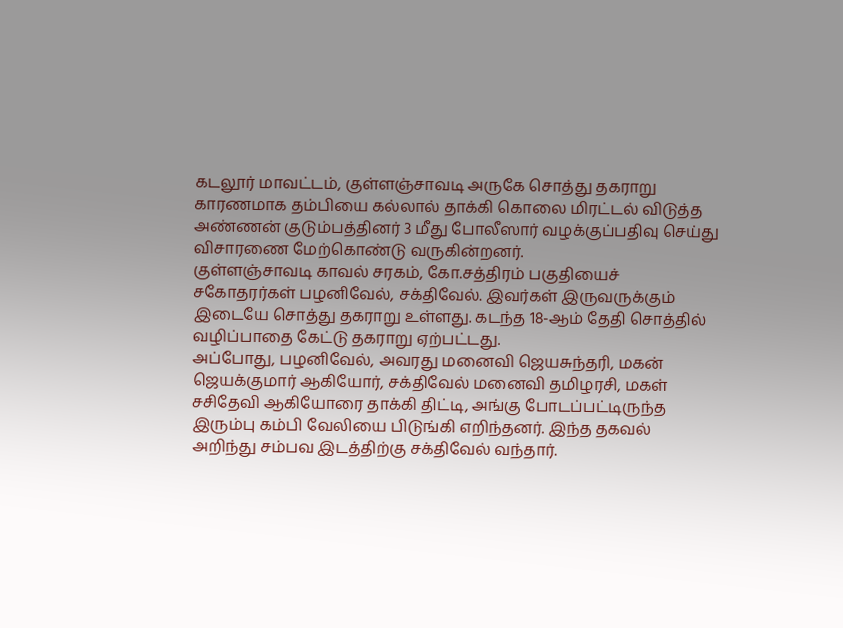கடலூர் மாவட்டம், குள்ளஞ்சாவடி அருகே சொத்து தகராறு காரணமாக தம்பியை கல்லால் தாக்கி கொலை மிரட்டல் விடுத்த அண்ணன் குடும்பத்தினர் 3 மீது போலீஸார் வழக்குப்பதிவு செய்து விசாரணை மேற்கொண்டு வருகின்றனர்.
குள்ளஞ்சாவடி காவல் சரகம், கோ.சத்திரம் பகுதியைச் சகோதரர்கள் பழனிவேல், சக்திவேல். இவர்கள் இருவருக்கும் இடையே சொத்து தகராறு உள்ளது. கடந்த 18-ஆம் தேதி சொத்தில் வழிப்பாதை கேட்டு தகராறு ஏற்பட்டது.
அப்போது, பழனிவேல், அவரது மனைவி ஜெயசுந்தரி, மகன் ஜெயக்குமார் ஆகியோர், சக்திவேல் மனைவி தமிழரசி, மகள் சசிதேவி ஆகியோரை தாக்கி திட்டி, அங்கு போடப்பட்டிருந்த இரும்பு கம்பி வேலியை பிடுங்கி எறிந்தனர். இந்த தகவல் அறிந்து சம்பவ இடத்திற்கு சக்திவேல் வந்தார்.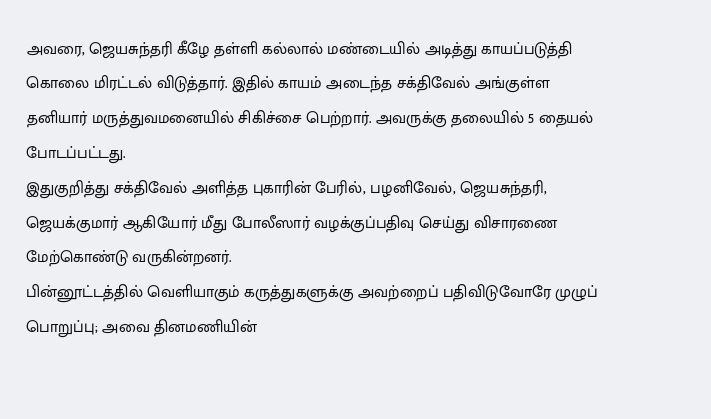அவரை, ஜெயசுந்தரி கீழே தள்ளி கல்லால் மண்டையில் அடித்து காயப்படுத்தி கொலை மிரட்டல் விடுத்தார். இதில் காயம் அடைந்த சக்திவேல் அங்குள்ள தனியார் மருத்துவமனையில் சிகிச்சை பெற்றார். அவருக்கு தலையில் 5 தையல் போடப்பட்டது.
இதுகுறித்து சக்திவேல் அளித்த புகாரின் பேரில், பழனிவேல், ஜெயசுந்தரி, ஜெயக்குமார் ஆகியோர் மீது போலீஸார் வழக்குப்பதிவு செய்து விசாரணை மேற்கொண்டு வருகின்றனர்.
பின்னூட்டத்தில் வெளியாகும் கருத்துகளுக்கு அவற்றைப் பதிவிடுவோரே முழுப் பொறுப்பு; அவை தினமணியின்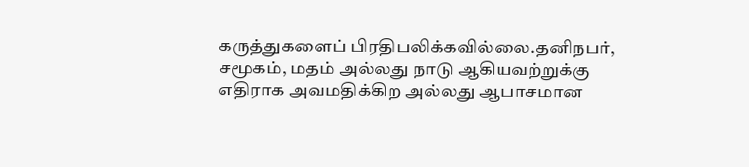கருத்துகளைப் பிரதிபலிக்கவில்லை.தனிநபர், சமூகம், மதம் அல்லது நாடு ஆகியவற்றுக்கு எதிராக அவமதிக்கிற அல்லது ஆபாசமான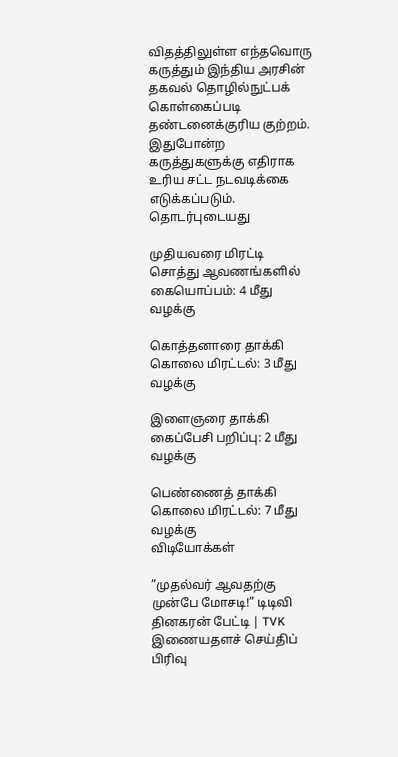விதத்திலுள்ள எந்தவொரு கருத்தும் இந்திய அரசின் தகவல் தொழில்நுட்பக் கொள்கைப்படி தண்டனைக்குரிய குற்றம். இதுபோன்ற கருத்துகளுக்கு எதிராக உரிய சட்ட நடவடிக்கை எடுக்கப்படும்.
தொடர்புடையது

முதியவரை மிரட்டி சொத்து ஆவணங்களில் கையொப்பம்: 4 மீது வழக்கு

கொத்தனாரை தாக்கி கொலை மிரட்டல்: 3 மீது வழக்கு

இளைஞரை தாக்கி கைப்பேசி பறிப்பு: 2 மீது வழக்கு

பெண்ணைத் தாக்கி கொலை மிரட்டல்: 7 மீது வழக்கு
விடியோக்கள்

”முதல்வர் ஆவதற்கு முன்பே மோசடி!” டிடிவி தினகரன் பேட்டி | TVK
இணையதளச் செய்திப் பிரிவு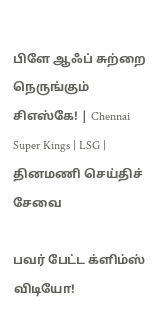பிளே ஆஃப் சுற்றை நெருங்கும் சிஎஸ்கே! | Chennai Super Kings | LSG |
தினமணி செய்திச் சேவை

பவர் பேட்ட க்ளிம்ஸ் விடியோ!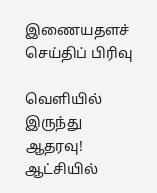இணையதளச் செய்திப் பிரிவு

வெளியில் இருந்து ஆதரவு! ஆட்சியில்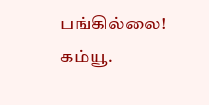பங்கில்லை! கம்யூ.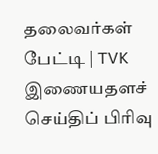தலைவர்கள் பேட்டி | TVK
இணையதளச் செய்திப் பிரிவு